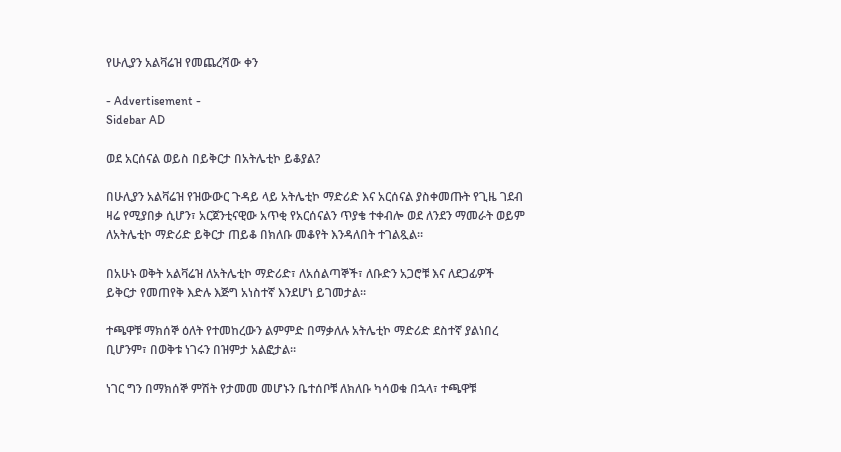የሁሊያን አልቫሬዝ የመጨረሻው ቀን

- Advertisement -
Sidebar AD

ወደ አርሰናል ወይስ በይቅርታ በአትሌቲኮ ይቆያል?

በሁሊያን አልቫሬዝ የዝውውር ጉዳይ ላይ አትሌቲኮ ማድሪድ እና አርሰናል ያስቀመጡት የጊዜ ገደብ ዛሬ የሚያበቃ ሲሆን፣ አርጀንቲናዊው አጥቂ የአርሰናልን ጥያቄ ተቀብሎ ወደ ለንደን ማመራት ወይም ለአትሌቲኮ ማድሪድ ይቅርታ ጠይቆ በክለቡ መቆየት እንዳለበት ተገልጿል።

በአሁኑ ወቅት አልቫሬዝ ለአትሌቲኮ ማድሪድ፣ ለአሰልጣኞች፣ ለቡድን አጋሮቹ እና ለደጋፊዎች ይቅርታ የመጠየቅ እድሉ እጅግ አነስተኛ እንደሆነ ይገመታል።

ተጫዋቹ ማክሰኞ ዕለት የተመከረውን ልምምድ በማቃለሉ አትሌቲኮ ማድሪድ ደስተኛ ያልነበረ ቢሆንም፣ በወቅቱ ነገሩን በዝምታ አልፎታል።

ነገር ግን በማክሰኞ ምሽት የታመመ መሆኑን ቤተሰቦቹ ለክለቡ ካሳወቁ በኋላ፣ ተጫዋቹ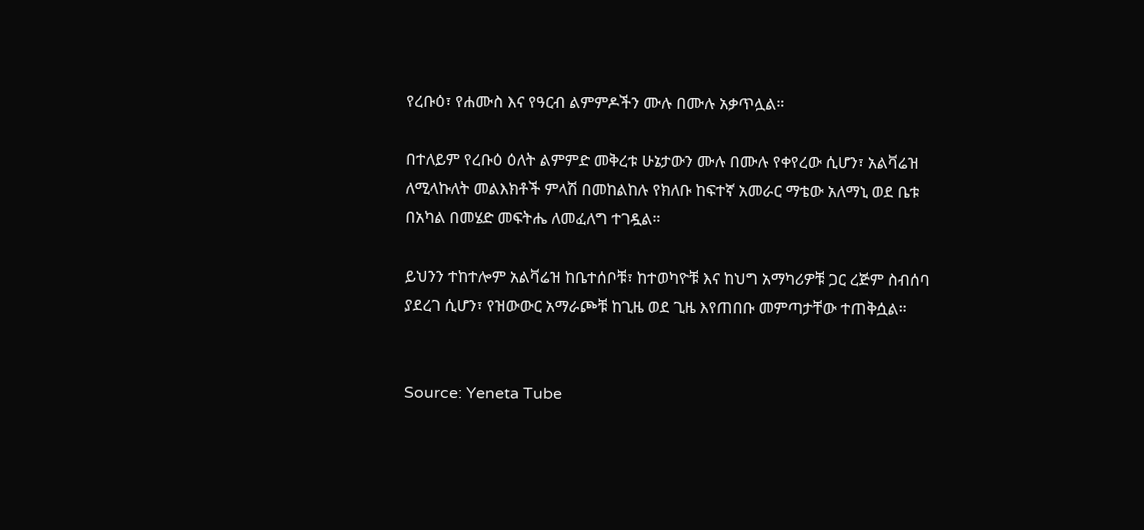የረቡዕ፣ የሐሙስ እና የዓርብ ልምምዶችን ሙሉ በሙሉ አቃጥሏል።

በተለይም የረቡዕ ዕለት ልምምድ መቅረቱ ሁኔታውን ሙሉ በሙሉ የቀየረው ሲሆን፣ አልቫሬዝ ለሚላኩለት መልእክቶች ምላሽ በመከልከሉ የክለቡ ከፍተኛ አመራር ማቴው አለማኒ ወደ ቤቱ በአካል በመሄድ መፍትሔ ለመፈለግ ተገዷል።

ይህንን ተከተሎም አልቫሬዝ ከቤተሰቦቹ፣ ከተወካዮቹ እና ከህግ አማካሪዎቹ ጋር ረጅም ስብሰባ ያደረገ ሲሆን፣ የዝውውር አማራጮቹ ከጊዜ ወደ ጊዜ እየጠበቡ መምጣታቸው ተጠቅሷል።


Source: Yeneta Tube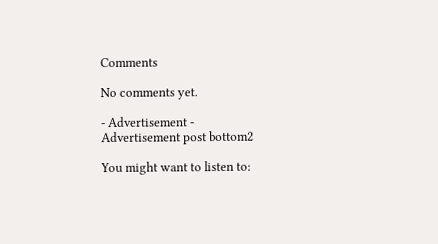Comments

No comments yet.

- Advertisement -
Advertisement post bottom2

You might want to listen to: